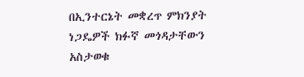በኢንተርኔት መቋረጥ ምክንያት ነጋዴዎች ክፉኛ መጎዳታቸውን አስታወቁ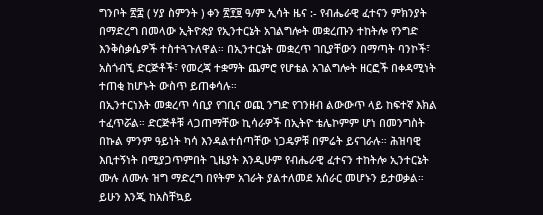ግንቦት ፳፰ ( ሃያ ስምንት ) ቀን ፳፻፱ ዓ/ም ኢሳት ዜና :- የብሔራዊ ፈተናን ምክንያት በማድረግ በመላው ኢትዮጵያ የኢንተርኔት አገልግሎት መቋረጡን ተከትሎ የንግድ እንቅስቃሴዎች ተስተጓጉለዋል። በኢንተርኔት መቋረጥ ገቢያቸውን በማጣት ባንኮች፣ አስጎብኚ ድርጅቶች፣ የመረጃ ተቋማት ጨምሮ የሆቴል አገልግሎት ዘርፎች በቀዳሚነት ተጠቂ ከሆኑት ውስጥ ይጠቀሳሉ።
በኢንተርነእት መቋረጥ ሳቢያ የገቢና ወጪ ንግድ የገንዘብ ልውውጥ ላይ ከፍተኛ እክል ተፈጥሯል። ድርጅቶቹ ላጋጠማቸው ኪሳራዎች በኢትዮ ቴሌኮምም ሆነ በመንግስት በኩል ምንም ዓይነት ካሳ እንዳልተሰጣቸው ነጋዴዎቹ በምሬት ይናገራሉ። ሕዝባዊ እቢተኝነት በሚያጋጥምበት ጊዜያት እንዲሁም የብሔራዊ ፈተናን ተከትሎ ኢንተርኔት ሙሉ ለሙሉ ዝግ ማድረግ በየትም አገራት ያልተለመደ አሰራር መሆኑን ይታወቃል።
ይሁን እንጂ ከአስቸኳይ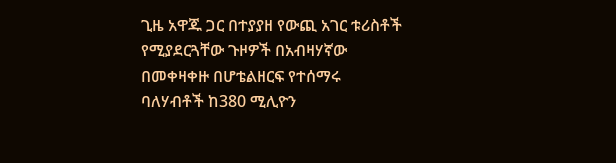ጊዜ አዋጁ ጋር በተያያዘ የውጪ አገር ቱሪስቶች የሚያደርጓቸው ጉዞዎች በአብዛሃኛው በመቀዛቀዙ በሆቴልዘርፍ የተሰማሩ ባለሃብቶች ከ380 ሚሊዮን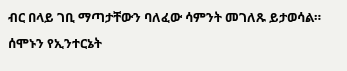ብር በላይ ገቢ ማጣታቸውን ባለፈው ሳምንት መገለጹ ይታወሳል። ሰሞኑን የኢንተርኔት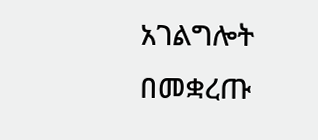አገልግሎት በመቋረጡ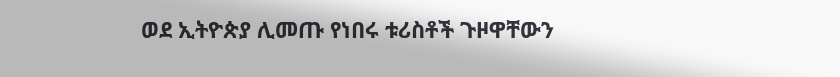ወደ ኢትዮጵያ ሊመጡ የነበሩ ቱሪስቶች ጉዞዋቸውን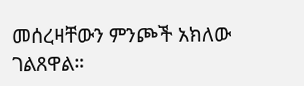መሰረዛቸውን ምንጮች አክለው ገልጸዋል።